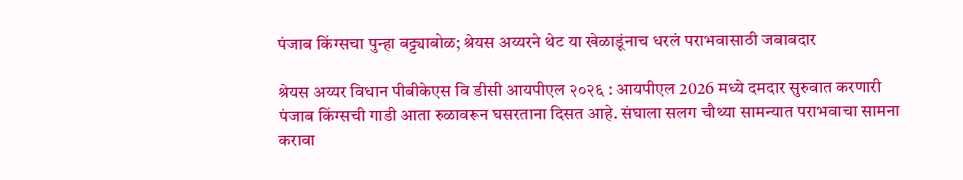पंजाब किंग्सचा पुन्हा बट्ट्याबोळ; श्रेयस अय्यरने थेट या खेळाडूंनाच धरलं पराभवासाठी जबाबदार

श्रेयस अय्यर विधान पीबीकेएस वि डीसी आयपीएल २०२६ : आयपीएल 2026 मध्ये दमदार सुरुवात करणारी पंजाब किंग्सची गाडी आता रुळावरून घसरताना दिसत आहे. संघाला सलग चौथ्या सामन्यात पराभवाचा सामना करावा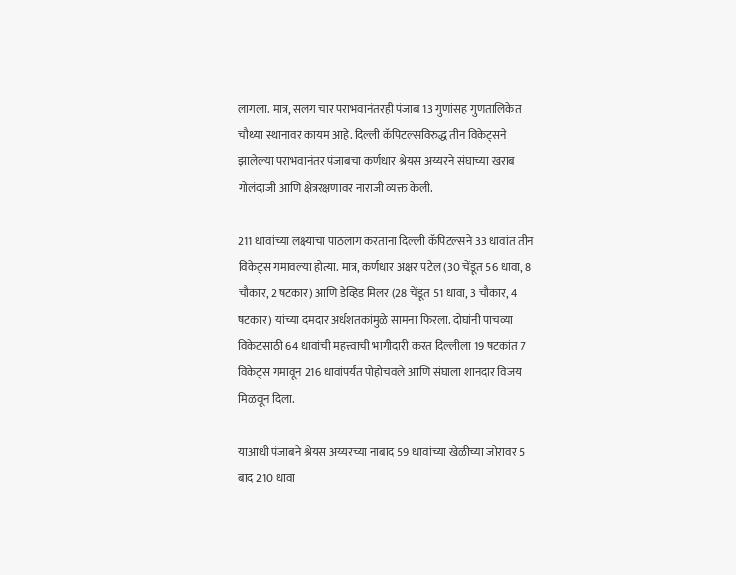लागला. मात्र, सलग चार पराभवानंतरही पंजाब 13 गुणांसह गुणतालिकेत चौथ्या स्थानावर कायम आहे. दिल्ली कॅपिटल्सविरुद्ध तीन विकेट्सने झालेल्या पराभवानंतर पंजाबचा कर्णधार श्रेयस अय्यरने संघाच्या खराब गोलंदाजी आणि क्षेत्ररक्षणावर नाराजी व्यक्त केली.

211 धावांच्या लक्ष्याचा पाठलाग करताना दिल्ली कॅपिटल्सने 33 धावांत तीन विकेट्स गमावल्या होत्या. मात्र, कर्णधार अक्षर पटेल (30 चेंडूत 56 धावा, 8 चौकार, 2 षटकार) आणि डेव्हिड मिलर (28 चेंडूत 51 धावा, 3 चौकार, 4 षटकार) यांच्या दमदार अर्धशतकांमुळे सामना फिरला. दोघांनी पाचव्या विकेटसाठी 64 धावांची महत्त्वाची भागीदारी करत दिल्लीला 19 षटकांत 7 विकेट्स गमावून 216 धावांपर्यंत पोहोचवले आणि संघाला शानदार विजय मिळवून दिला.

याआधी पंजाबने श्रेयस अय्यरच्या नाबाद 59 धावांच्या खेळीच्या जोरावर 5 बाद 210 धावा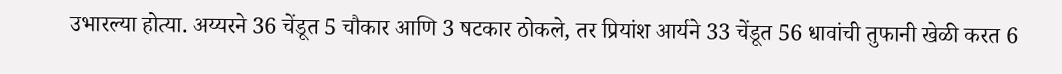उभारल्या होत्या. अय्यरने 36 चेंडूत 5 चौकार आणि 3 षटकार ठोकले, तर प्रियांश आर्यने 33 चेंडूत 56 धावांची तुफानी खेळी करत 6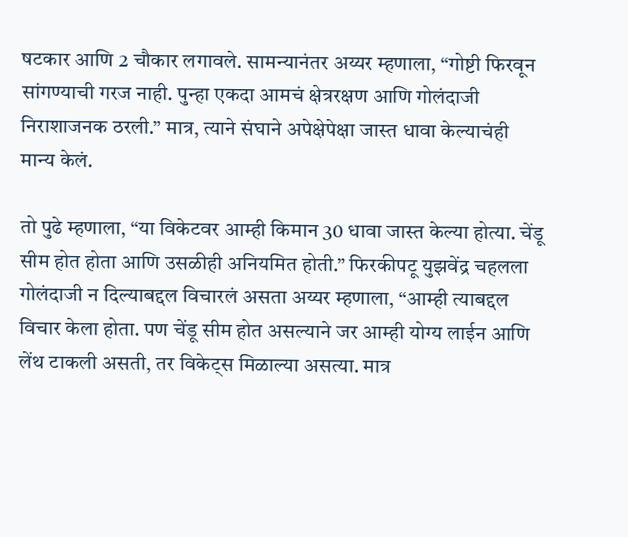षटकार आणि 2 चौकार लगावले. सामन्यानंतर अय्यर म्हणाला, “गोष्टी फिरवून सांगण्याची गरज नाही. पुन्हा एकदा आमचं क्षेत्ररक्षण आणि गोलंदाजी निराशाजनक ठरली.” मात्र, त्याने संघाने अपेक्षेपेक्षा जास्त धावा केल्याचंही मान्य केलं.

तो पुढे म्हणाला, “या विकेटवर आम्ही किमान 30 धावा जास्त केल्या होत्या. चेंडू सीम होत होता आणि उसळीही अनियमित होती.” फिरकीपटू युझवेंद्र चहलला गोलंदाजी न दिल्याबद्दल विचारलं असता अय्यर म्हणाला, “आम्ही त्याबद्दल विचार केला होता. पण चेंडू सीम होत असल्याने जर आम्ही योग्य लाईन आणि लेंथ टाकली असती, तर विकेट्स मिळाल्या असत्या. मात्र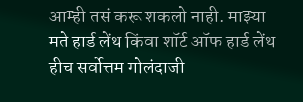आम्ही तसं करू शकलो नाही. माझ्या मते हार्ड लेंथ किंवा शॉर्ट ऑफ हार्ड लेंथ हीच सर्वोत्तम गोलंदाजी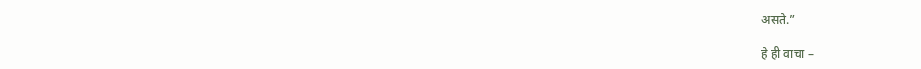असते.”

हे ही वाचा –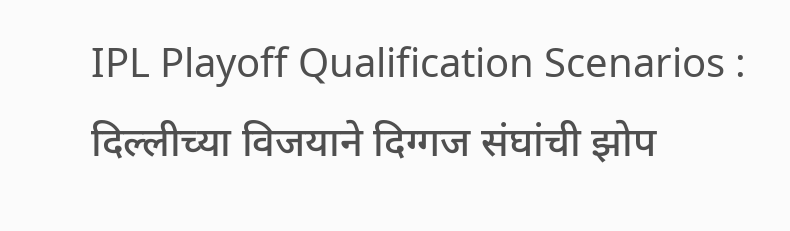IPL Playoff Qualification Scenarios : दिल्लीच्या विजयाने दिग्गज संघांची झोप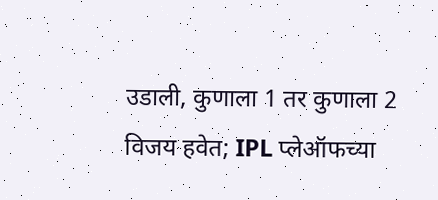उडाली, कुणाला 1 तर कुणाला 2 विजय हवेत; IPL प्लेऑफच्या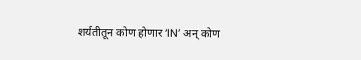शर्यतीतून कोण होणार ‘IN’ अन् कोण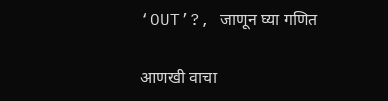‘OUT’?, जाणून घ्या गणित

आणखी वाचा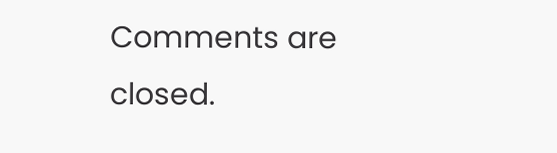Comments are closed.